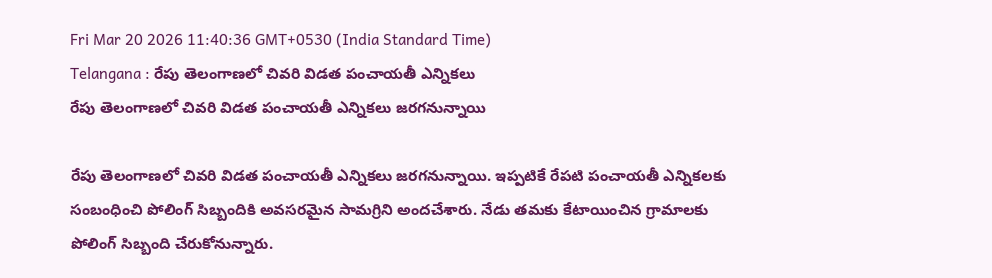Fri Mar 20 2026 11:40:36 GMT+0530 (India Standard Time)
Telangana : రేపు తెలంగాణలో చివరి విడత పంచాయతీ ఎన్నికలు
రేపు తెలంగాణలో చివరి విడత పంచాయతీ ఎన్నికలు జరగనున్నాయి

రేపు తెలంగాణలో చివరి విడత పంచాయతీ ఎన్నికలు జరగనున్నాయి. ఇప్పటికే రేపటి పంచాయతీ ఎన్నికలకు సంబంధించి పోలింగ్ సిబ్బందికి అవసరమైన సామగ్రిని అందచేశారు. నేడు తమకు కేటాయించిన గ్రామాలకు పోలింగ్ సిబ్బంది చేరుకోనున్నారు.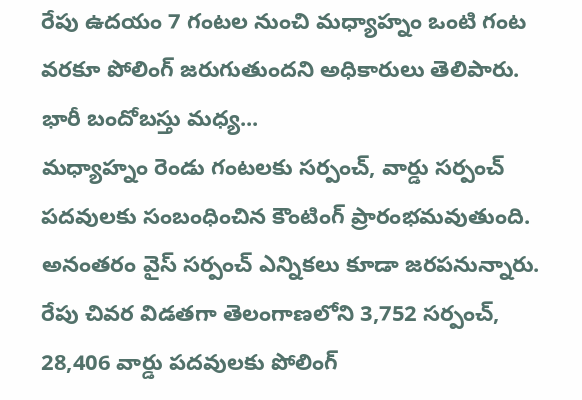రేపు ఉదయం 7 గంటల నుంచి మధ్యాహ్నం ఒంటి గంట వరకూ పోలింగ్ జరుగుతుందని అధికారులు తెలిపారు.
భారీ బందోబస్తు మధ్య...
మధ్యాహ్నం రెండు గంటలకు సర్పంచ్, వార్డు సర్పంచ్ పదవులకు సంబంధించిన కౌంటింగ్ ప్రారంభమవుతుంది. అనంతరం వైస్ సర్పంచ్ ఎన్నికలు కూడా జరపనున్నారు. రేపు చివర విడతగా తెలంగాణలోని 3,752 సర్పంచ్, 28,406 వార్డు పదవులకు పోలింగ్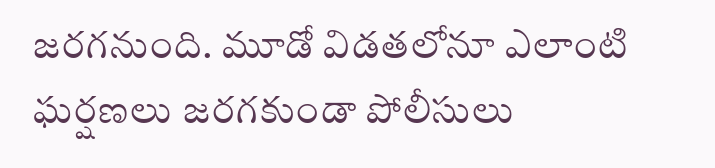జరగనుంది. మూడో విడతలోనూ ఎలాంటి ఘర్షణలు జరగకుండా పోలీసులు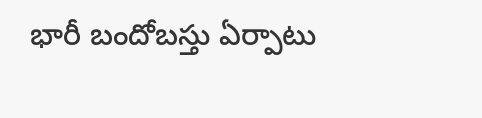భారీ బందోబస్తు ఏర్పాటు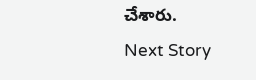చేశారు.
Next Story